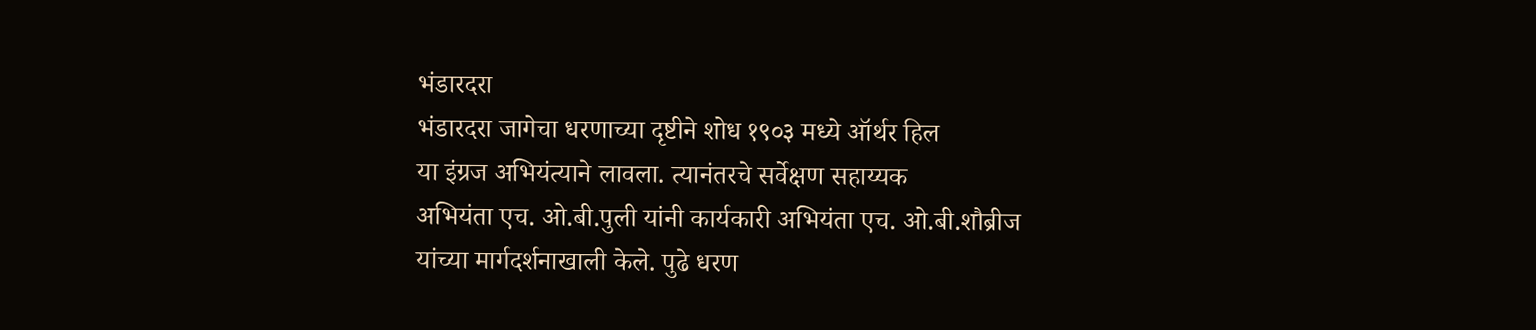भंडारदरा
भंडारदरा जागेचा धरणाच्या दृष्टीने शोध १९०३ मध्ये ऑर्थर हिल
या इंग्रज अभियंत्याने लावला. त्यानंतरचे सर्वेक्षण सहाय्यक
अभियंता एच. ओ.बी.पुली यांनी कार्यकारी अभियंता एच. ओ.बी.शौब्रीज
यांच्या मार्गदर्शनाखाली केले. पुढे धरण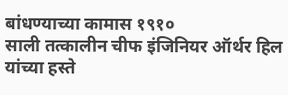बांधण्याच्या कामास १९१०
साली तत्कालीन चीफ इंजिनियर ऑर्थर हिल यांच्या हस्ते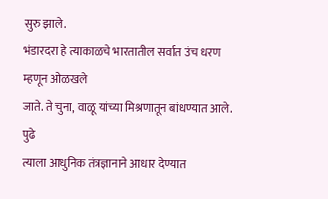सुरु झाले.
भंडारदरा हे त्याकाळचे भारतातील सर्वात उंच धरण म्हणून ओळखले
जाते. ते चुना, वाळू यांच्या मिश्रणातून बांधण्यात आले. पुढे
त्याला आधुनिक तंत्रज्ञानाने आधार देण्यात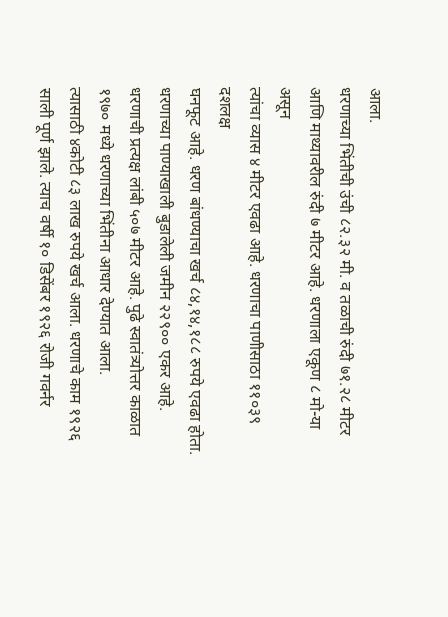आला.
धरणाच्या भिंतीची उंची ८२.३२ मी. व तळाची रुंदी ७१.२८ मीटर
आणि माथ्यावरील रुंदी ७ मीटर आहे. धरणाला एकूण ८ मो-या असून
त्यांचा व्यास ४ मीटर एवढा आहे. धरणाचा पाणीसाठा ११०३९ दशलक्ष
घनफूट आहे. धरण बांधण्याचा खर्च ८४,१४,१८८ रुपये एवढा होता.
धरणाच्या पाण्याखाली बुडालेली जमीन २२९०० एकर आहे.
धरणाची प्रत्यक्ष लांबी ५०७ मीटर आहे. पुढे स्वातंत्र्योत्तर काळात
१९७० मध्ये धरणाच्या भिंतीना आधार देण्यात आला.
त्यासाठी ४कोटी ८३ लाख रुपये खर्च आला. धरणाचे काम १९२६
साली पूर्ण झाले. त्याच वर्षी १० डिसेंबर १९२६ रोजी गवर्नर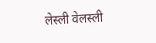लेस्ली वेलस्ली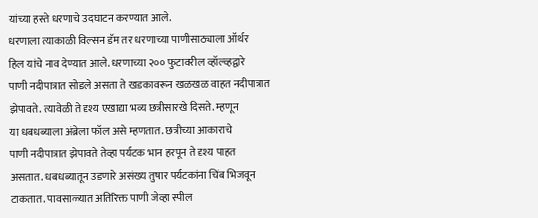यांच्या हस्ते धरणाचे उदघाटन करण्यात आले.
धरणाला त्याकाळी विल्सन डॅम तर धरणाच्या पाणीसाठ्याला ऑर्थर
हिल यांचे नाव देण्यात आले. धरणाच्या २०० फुटावरील व्हॉल्व्हद्वारे
पाणी नदीपात्रात सोडले असता ते खडकावरून खळखळ वाहत नदीपात्रात
झेपावते. त्यावेळी ते दृश्य एखाद्या भव्य छत्रीसारखे दिसते. म्हणून
या धबधब्याला अंब्रेला फॉल असे म्हणतात. छत्रीच्या आकाराचे
पाणी नदीपात्रात झेपावते तेव्हा पर्यटक भान हरपून ते दृश्य पाहत
असतात. धबधब्यातून उडणारे असंख्य तुषार पर्यटकांना चिंब भिजवून
टाकतात. पावसाळ्यात अतिरिक्त पाणी जेव्हा स्पील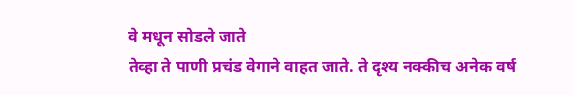वे मधून सोडले जाते
तेव्हा ते पाणी प्रचंड वेगाने वाहत जाते. ते दृश्य नक्कीच अनेक वर्ष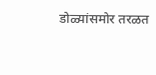डोळ्यांसमोर तरळत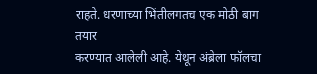राहते. धरणाच्या भिंतीलगतच एक मोठी बाग तयार
करण्यात आलेली आहे. येथून अंब्रेला फॉलचा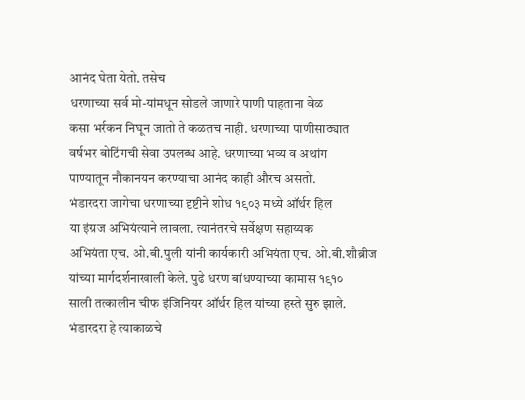आनंद घेता येतो. तसेच
धरणाच्या सर्व मो-यांमधून सोडले जाणारे पाणी पाहताना वेळ
कसा भर्रकन निघून जातो ते कळतच नाही. धरणाच्या पाणीसाठ्यात
वर्षभर बोटिंगची सेवा उपलब्ध आहे. धरणाच्या भव्य व अथांग
पाण्यातून नौकानयन करण्याचा आनंद काही औरच असतो.
भंडारदरा जागेचा धरणाच्या दृष्टीने शोध १९०३ मध्ये ऑर्थर हिल
या इंग्रज अभियंत्याने लावला. त्यानंतरचे सर्वेक्षण सहाय्यक
अभियंता एच. ओ.बी.पुली यांनी कार्यकारी अभियंता एच. ओ.बी.शौब्रीज
यांच्या मार्गदर्शनाखाली केले. पुढे धरण बांधण्याच्या कामास १९१०
साली तत्कालीन चीफ इंजिनियर ऑर्थर हिल यांच्या हस्ते सुरु झाले.
भंडारदरा हे त्याकाळचे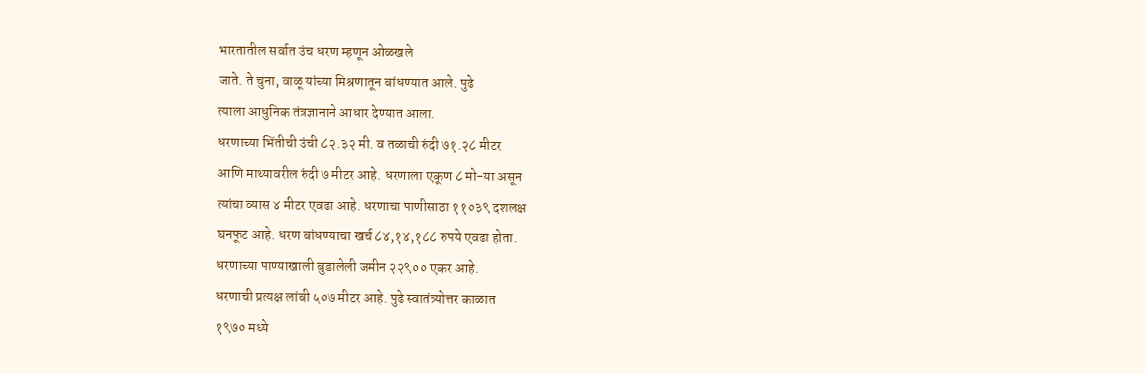भारतातील सर्वात उंच धरण म्हणून ओळखले
जाते. ते चुना, वाळू यांच्या मिश्रणातून बांधण्यात आले. पुढे
त्याला आधुनिक तंत्रज्ञानाने आधार देण्यात आला.
धरणाच्या भिंतीची उंची ८२.३२ मी. व तळाची रुंदी ७१.२८ मीटर
आणि माथ्यावरील रुंदी ७ मीटर आहे. धरणाला एकूण ८ मो-या असून
त्यांचा व्यास ४ मीटर एवढा आहे. धरणाचा पाणीसाठा ११०३९ दशलक्ष
घनफूट आहे. धरण बांधण्याचा खर्च ८४,१४,१८८ रुपये एवढा होता.
धरणाच्या पाण्याखाली बुडालेली जमीन २२९०० एकर आहे.
धरणाची प्रत्यक्ष लांबी ५०७ मीटर आहे. पुढे स्वातंत्र्योत्तर काळात
१९७० मध्ये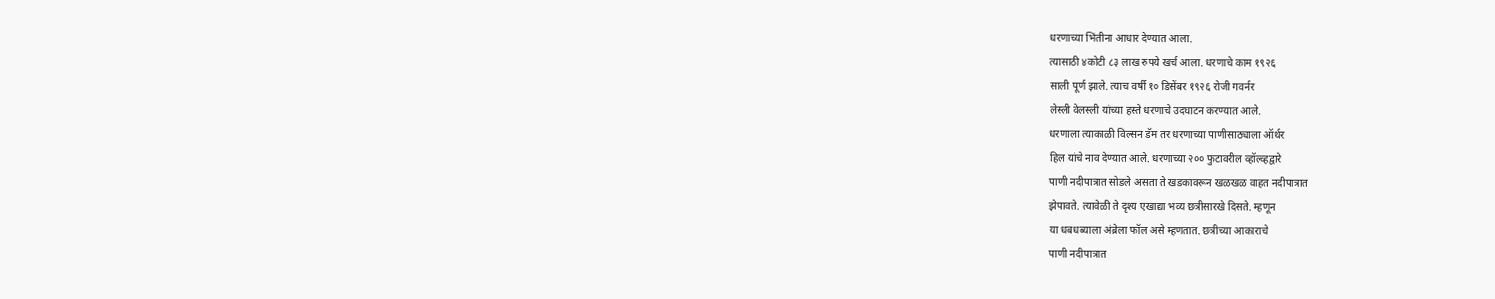धरणाच्या भिंतीना आधार देण्यात आला.
त्यासाठी ४कोटी ८३ लाख रुपये खर्च आला. धरणाचे काम १९२६
साली पूर्ण झाले. त्याच वर्षी १० डिसेंबर १९२६ रोजी गवर्नर
लेस्ली वेलस्ली यांच्या हस्ते धरणाचे उदघाटन करण्यात आले.
धरणाला त्याकाळी विल्सन डॅम तर धरणाच्या पाणीसाठ्याला ऑर्थर
हिल यांचे नाव देण्यात आले. धरणाच्या २०० फुटावरील व्हॉल्व्हद्वारे
पाणी नदीपात्रात सोडले असता ते खडकावरून खळखळ वाहत नदीपात्रात
झेपावते. त्यावेळी ते दृश्य एखाद्या भव्य छत्रीसारखे दिसते. म्हणून
या धबधब्याला अंब्रेला फॉल असे म्हणतात. छत्रीच्या आकाराचे
पाणी नदीपात्रात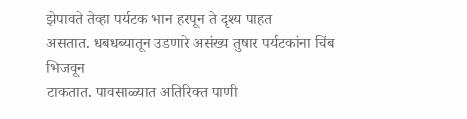झेपावते तेव्हा पर्यटक भान हरपून ते दृश्य पाहत
असतात. धबधब्यातून उडणारे असंख्य तुषार पर्यटकांना चिंब भिजवून
टाकतात. पावसाळ्यात अतिरिक्त पाणी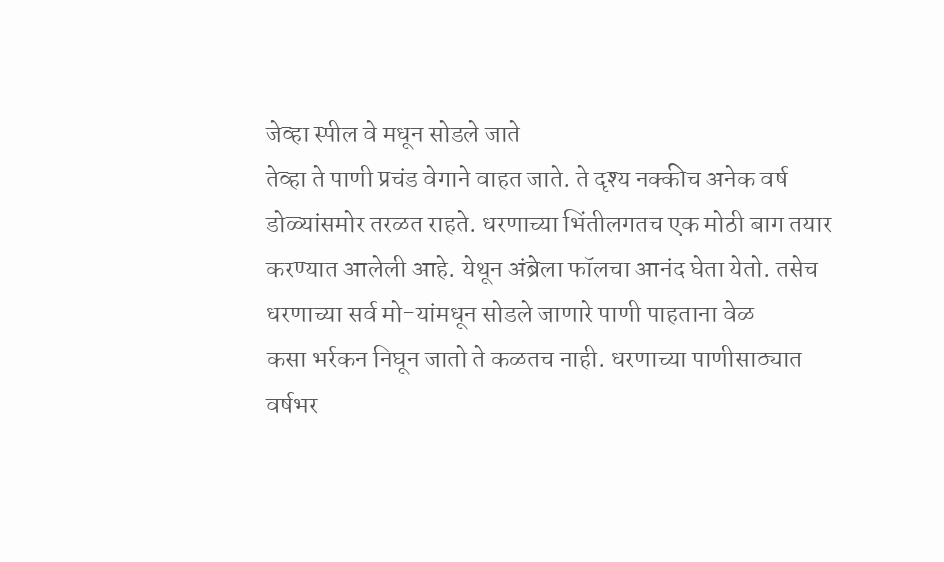जेव्हा स्पील वे मधून सोडले जाते
तेव्हा ते पाणी प्रचंड वेगाने वाहत जाते. ते दृश्य नक्कीच अनेक वर्ष
डोळ्यांसमोर तरळत राहते. धरणाच्या भिंतीलगतच एक मोठी बाग तयार
करण्यात आलेली आहे. येथून अंब्रेला फॉलचा आनंद घेता येतो. तसेच
धरणाच्या सर्व मो-यांमधून सोडले जाणारे पाणी पाहताना वेळ
कसा भर्रकन निघून जातो ते कळतच नाही. धरणाच्या पाणीसाठ्यात
वर्षभर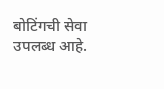बोटिंगची सेवा उपलब्ध आहे.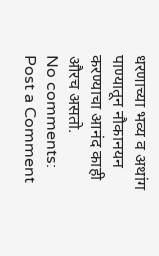धरणाच्या भव्य व अथांग
पाण्यातून नौकानयन करण्याचा आनंद काही औरच असतो.
No comments:
Post a Comment